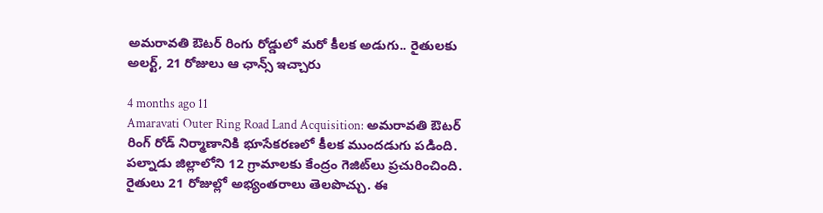అమరావతి ఔటర్ రింగు రోడ్డులో మరో కీలక అడుగు.. రైతులకు అలర్ట్, 21 రోజులు ఆ ఛాన్స్ ఇచ్చారు

4 months ago 11
Amaravati Outer Ring Road Land Acquisition: అమరావతి ఔటర్ రింగ్ రోడ్ నిర్మాణానికి భూసేకరణలో కీలక ముందడుగు పడింది. పల్నాడు జిల్లాలోని 12 గ్రామాలకు కేంద్రం గెజిట్‌లు ప్రచురించింది. రైతులు 21 రోజుల్లో అభ్యంతరాలు తెలపొచ్చు. ఈ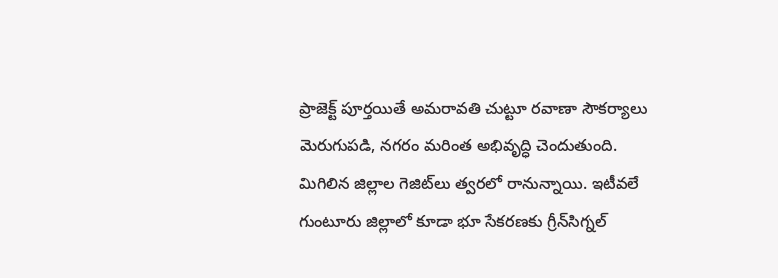ప్రాజెక్ట్ పూర్తయితే అమరావతి చుట్టూ రవాణా సౌకర్యాలు మెరుగుపడి, నగరం మరింత అభివృద్ధి చెందుతుంది. మిగిలిన జిల్లాల గెజిట్‌లు త్వరలో రానున్నాయి. ఇటీవలే గుంటూరు జిల్లాలో కూడా భూ సేకరణకు గ్రీన్‌సిగ్నల్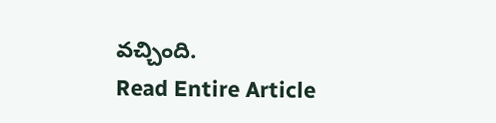వచ్చింది.
Read Entire Article